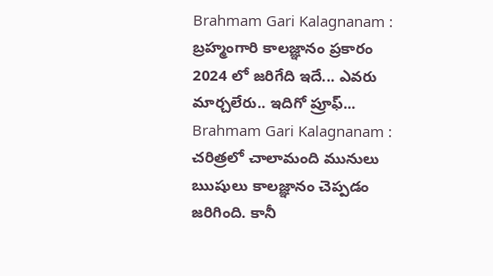Brahmam Gari Kalagnanam : బ్రహ్మంగారి కాలజ్ఞానం ప్రకారం 2024 లో జరిగేది ఇదే... ఎవరు మార్చలేరు.. ఇదిగో ప్రూఫ్...
Brahmam Gari Kalagnanam : చరిత్రలో చాలామంది మునులు ఋషులు కాలజ్ఞానం చెప్పడం జరిగింది. కానీ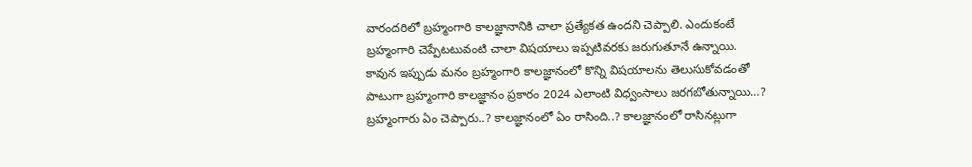వారందరిలో బ్రహ్మంగారి కాలజ్ఞానానికి చాలా ప్రత్యేకత ఉందని చెప్పాలి. ఎందుకంటే బ్రహ్మంగారి చెప్పేటటువంటి చాలా విషయాలు ఇప్పటివరకు జరుగుతూనే ఉన్నాయి. కావున ఇప్పుడు మనం బ్రహ్మంగారి కాలజ్ఞానంలో కొన్ని విషయాలను తెలుసుకోవడంతో పాటుగా బ్రహ్మంగారి కాలజ్ఞానం ప్రకారం 2024 ఎలాంటి విధ్వంసాలు జరగబోతున్నాయి…? బ్రహ్మంగారు ఏం చెప్పారు..? కాలజ్ఞానంలో ఏం రాసింది..? కాలజ్ఞానంలో రాసినట్లుగా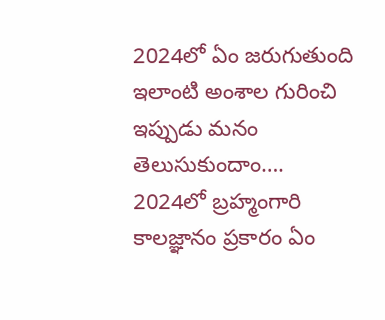2024లో ఏం జరుగుతుంది ఇలాంటి అంశాల గురించి ఇప్పుడు మనం తెలుసుకుందాం….
2024లో బ్రహ్మంగారి కాలజ్ఞానం ప్రకారం ఏం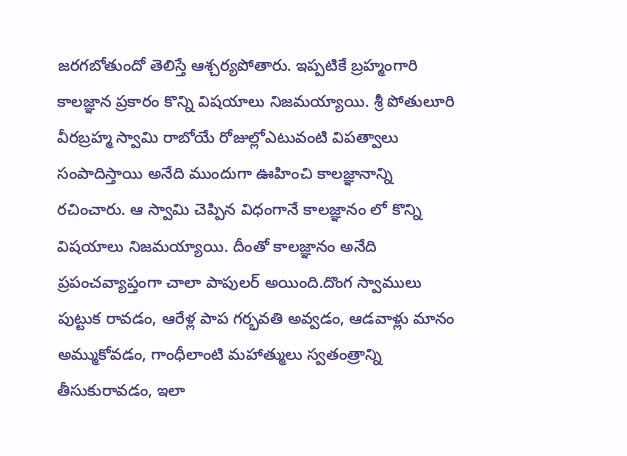జరగబోతుందో తెలిస్తే ఆశ్చర్యపోతారు. ఇప్పటికే బ్రహ్మంగారి కాలజ్ఞాన ప్రకారం కొన్ని విషయాలు నిజమయ్యాయి. శ్రీ పోతులూరి వీరబ్రహ్మ స్వామి రాబోయే రోజుల్లోఎటువంటి విపత్వాలు సంపాదిస్తాయి అనేది ముందుగా ఊహించి కాలజ్ఞానాన్ని రచించారు. ఆ స్వామి చెప్పిన విధంగానే కాలజ్ఞానం లో కొన్ని విషయాలు నిజమయ్యాయి. దీంతో కాలజ్ఞానం అనేది ప్రపంచవ్యాప్తంగా చాలా పాపులర్ అయింది.దొంగ స్వాములు పుట్టుక రావడం, ఆరేళ్ల పాప గర్భవతి అవ్వడం, ఆడవాళ్లు మానం అమ్ముకోవడం, గాంధీలాంటి మహాత్ములు స్వతంత్రాన్ని తీసుకురావడం, ఇలా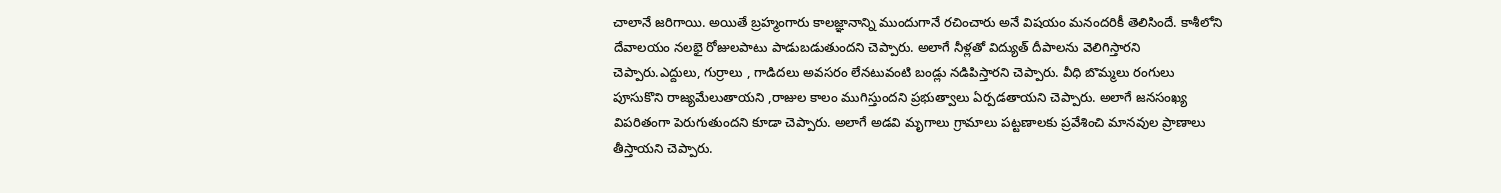చాలానే జరిగాయి. అయితే బ్రహ్మంగారు కాలజ్ఞానాన్ని ముందుగానే రచించారు అనే విషయం మనందరికీ తెలిసిందే. కాశీలోని దేవాలయం నలభై రోజులపాటు పాడుబడుతుందని చెప్పారు. అలాగే నీళ్లతో విద్యుత్ దీపాలను వెలిగిస్తారని చెప్పారు.ఎద్దులు, గుర్రాలు , గాడిదలు అవసరం లేనటువంటి బండ్లు నడిపిస్తారని చెప్పారు. వీధి బొమ్మలు రంగులు పూసుకొని రాజ్యమేలుతాయని ,రాజుల కాలం ముగిస్తుందని ప్రభుత్వాలు ఏర్పడతాయని చెప్పారు. అలాగే జనసంఖ్య విపరితంగా పెరుగుతుందని కూడా చెప్పారు. అలాగే అడవి మృగాలు గ్రామాలు పట్టణాలకు ప్రవేశించి మానవుల ప్రాణాలు తీస్తాయని చెప్పారు.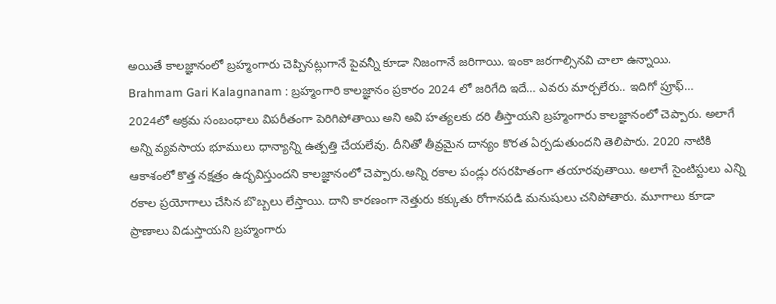అయితే కాలజ్ఞానంలో బ్రహ్మంగారు చెప్పినట్లుగానే పైవన్నీ కూడా నిజంగానే జరిగాయి. ఇంకా జరగాల్సినవి చాలా ఉన్నాయి.
Brahmam Gari Kalagnanam : బ్రహ్మంగారి కాలజ్ఞానం ప్రకారం 2024 లో జరిగేది ఇదే… ఎవరు మార్చలేరు.. ఇదిగో ప్రూఫ్…
2024లో అక్రమ సంబంధాలు విపరీతంగా పెరిగిపోతాయి అని అవి హత్యలకు దరి తీస్తాయని బ్రహ్మంగారు కాలజ్ఞానంలో చెప్పారు. అలాగే అన్ని వ్యవసాయ భూములు ధాన్యాన్ని ఉత్పత్తి చేయలేవు. దీనితో తీవ్రమైన దాన్యం కొరత ఏర్పడుతుందని తెలిపారు. 2020 నాటికి ఆకాశంలో కొత్త నక్షత్రం ఉద్భవిస్తుందని కాలజ్ఞానంలో చెప్పారు.అన్ని రకాల పండ్లు రసరహితంగా తయారవుతాయి. అలాగే సైంటిస్టులు ఎన్ని రకాల ప్రయోగాలు చేసిన బొబ్బలు లేస్తాయి. దాని కారణంగా నెత్తురు కక్కుతు రోగానపడి మనుషులు చనిపోతారు. మూగాలు కూడా ప్రాణాలు విడుస్తాయని బ్రహ్మంగారు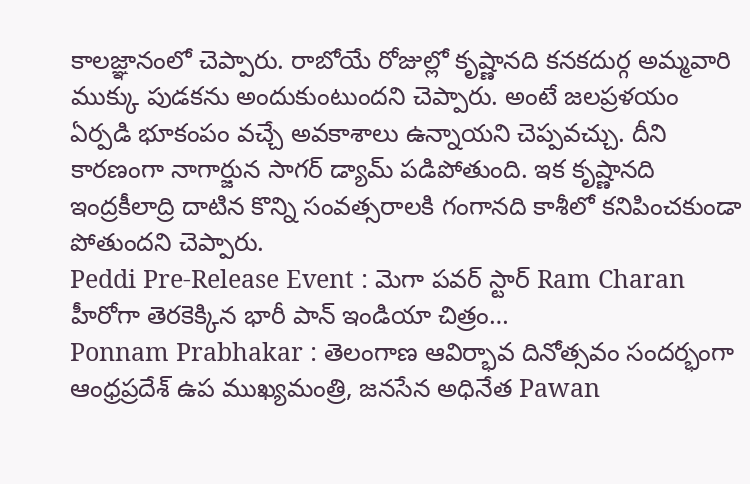కాలజ్ఞానంలో చెప్పారు. రాబోయే రోజుల్లో కృష్ణానది కనకదుర్గ అమ్మవారి ముక్కు పుడకను అందుకుంటుందని చెప్పారు. అంటే జలప్రళయం ఏర్పడి భూకంపం వచ్చే అవకాశాలు ఉన్నాయని చెప్పవచ్చు. దీని కారణంగా నాగార్జున సాగర్ డ్యామ్ పడిపోతుంది. ఇక కృష్ణానది ఇంద్రకీలాద్రి దాటిన కొన్ని సంవత్సరాలకి గంగానది కాశీలో కనిపించకుండా పోతుందని చెప్పారు.
Peddi Pre-Release Event : మెగా పవర్ స్టార్ Ram Charan హీరోగా తెరకెక్కిన భారీ పాన్ ఇండియా చిత్రం…
Ponnam Prabhakar : తెలంగాణ ఆవిర్భావ దినోత్సవం సందర్భంగా ఆంధ్రప్రదేశ్ ఉప ముఖ్యమంత్రి, జనసేన అధినేత Pawan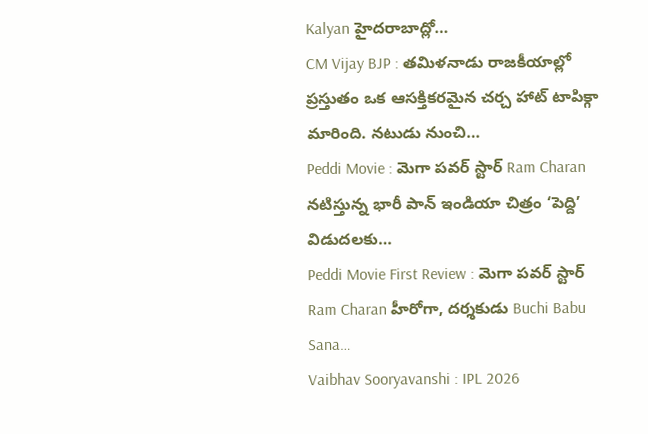Kalyan హైదరాబాద్లో…
CM Vijay BJP : తమిళనాడు రాజకీయాల్లో ప్రస్తుతం ఒక ఆసక్తికరమైన చర్చ హాట్ టాపిక్గా మారింది. నటుడు నుంచి…
Peddi Movie : మెగా పవర్ స్టార్ Ram Charan నటిస్తున్న భారీ పాన్ ఇండియా చిత్రం ‘పెద్ది’ విడుదలకు…
Peddi Movie First Review : మెగా పవర్ స్టార్ Ram Charan హీరోగా, దర్శకుడు Buchi Babu Sana…
Vaibhav Sooryavanshi : IPL 2026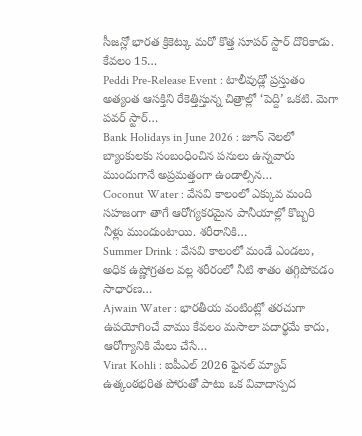సీజన్లో భారత క్రికెట్కు మరో కొత్త సూపర్ స్టార్ దొరికాడు. కేవలం 15…
Peddi Pre-Release Event : టాలీవుడ్లో ప్రస్తుతం అత్యంత ఆసక్తిని రేకెత్తిస్తున్న చిత్రాల్లో ‘పెద్ది’ ఒకటి. మెగా పవర్ స్టార్…
Bank Holidays in June 2026 : జూన్ నెలలో బ్యాంకులకు సంబంధించిన పనులు ఉన్నవారు ముందుగానే అప్రమత్తంగా ఉండాల్సిన…
Coconut Water : వేసవి కాలంలో ఎక్కువ మంది సహజంగా తాగే ఆరోగ్యకరమైన పానీయాల్లో కొబ్బరి నీళ్లు ముందుంటాయి. శరీరానికి…
Summer Drink : వేసవి కాలంలో మండే ఎండలు, అధిక ఉష్ణోగ్రతల వల్ల శరీరంలో నీటి శాతం తగ్గిపోవడం సాధారణ…
Ajwain Water : భారతీయ వంటింట్లో తరచుగా ఉపయోగించే వాము కేవలం మసాలా పదార్థమే కాదు, ఆరోగ్యానికి మేలు చేసే…
Virat Kohli : ఐపీఎల్ 2026 ఫైనల్ మ్యాచ్ ఉత్కంఠభరిత పోరుతో పాటు ఒక వివాదాస్పద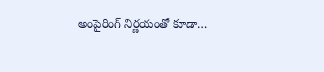అంపైరింగ్ నిర్ణయంతో కూడా…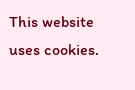This website uses cookies.